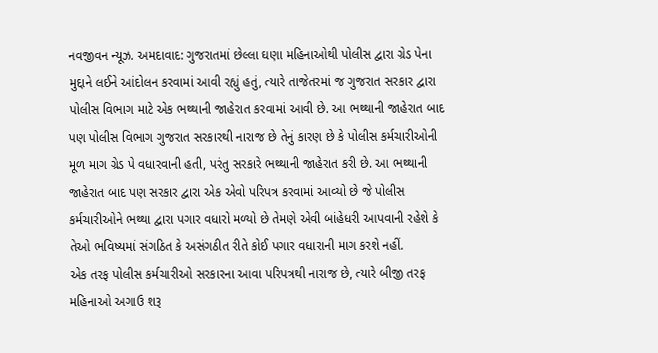નવજીવન ન્યૂઝ. અમદાવાદ: ગુજરાતમાં છેલ્લા ઘણા મહિનાઓથી પોલીસ દ્વારા ગ્રેડ પેના મુદ્દાને લઈને આંદોલન કરવામાં આવી રહ્યું હતું, ત્યારે તાજેતરમાં જ ગુજરાત સરકાર દ્વારા પોલીસ વિભાગ માટે એક ભથ્થાની જાહેરાત કરવામાં આવી છે. આ ભથ્થાની જાહેરાત બાદ પણ પોલીસ વિભાગ ગુજરાત સરકારથી નારાજ છે તેનું કારણ છે કે પોલીસ કર્મચારીઓની મૂળ માગ ગ્રેડ પે વધારવાની હતી, પરંતુ સરકારે ભથ્થાની જાહેરાત કરી છે. આ ભથ્થાની જાહેરાત બાદ પણ સરકાર દ્વારા એક એવો પરિપત્ર કરવામાં આવ્યો છે જે પોલીસ કર્મચારીઓને ભથ્થા દ્વારા પગાર વધારો મળ્યો છે તેમણે એવી બાંહેધરી આપવાની રહેશે કે તેઓ ભવિષ્યમાં સંગઠિત કે અસંગઠીત રીતે કોઈ પગાર વધારાની માગ કરશે નહીં.
એક તરફ પોલીસ કર્મચારીઓ સરકારના આવા પરિપત્રથી નારાજ છે, ત્યારે બીજી તરફ મહિનાઓ અગાઉ શરૂ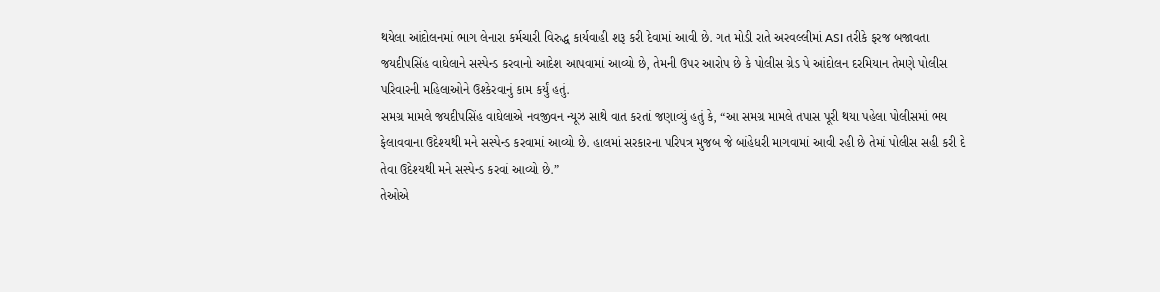થયેલા આંદોલનમાં ભાગ લેનારા કર્મચારી વિરુદ્ધ કાર્યવાહી શરૂ કરી દેવામાં આવી છે. ગત મોડી રાતે અરવલ્લીમાં ASI તરીકે ફરજ બજાવતા જયદીપસિંહ વાઘેલાને સસ્પેન્ડ કરવાનો આદેશ આપવામાં આવ્યો છે, તેમની ઉપર આરોપ છે કે પોલીસ ગ્રેડ પે આંદોલન દરમિયાન તેમણે પોલીસ પરિવારની મહિલાઓને ઉશ્કેરવાનું કામ કર્યું હતું.
સમગ્ર મામલે જયદીપસિંહ વાઘેલાએ નવજીવન ન્યૂઝ સાથે વાત કરતાં જણાવ્યું હતું કે, “આ સમગ્ર મામલે તપાસ પૂરી થયા પહેલા પોલીસમાં ભય ફેલાવવાના ઉદેશ્યથી મને સસ્પેન્ડ કરવામાં આવ્યો છે. હાલમાં સરકારના પરિપત્ર મુજબ જે બાંહેધરી માગવામાં આવી રહી છે તેમાં પોલીસ સહી કરી દે તેવા ઉદેશ્યથી મને સસ્પેન્ડ કરવાં આવ્યો છે.”
તેઓએ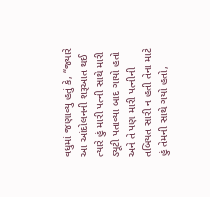વધુમાં જણાવ્યુ હતું કે, “જ્યારે આ આંદોલનની શરૂઆત થઈ ત્યારે હું મારી પત્ની સાથે મારી ડ્યૂટી પતાવ્યા બાદ ગાયો હતો અને તે પણ મારી પત્નીની તબિયત સારી ન હતી તેના માટે હું તેમની સાથે ગયો હતો,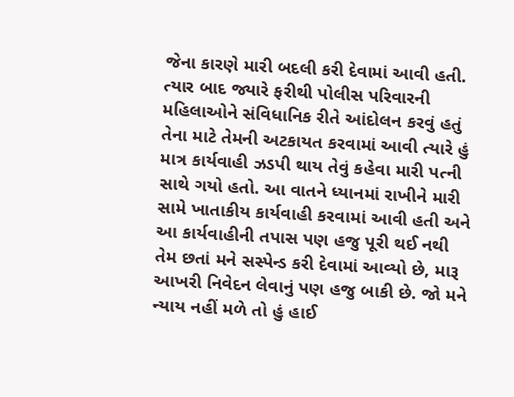જેના કારણે મારી બદલી કરી દેવામાં આવી હતી. ત્યાર બાદ જ્યારે ફરીથી પોલીસ પરિવારની મહિલાઓને સંવિધાનિક રીતે આંદોલન કરવું હતું તેના માટે તેમની અટકાયત કરવામાં આવી ત્યારે હું માત્ર કાર્યવાહી ઝડપી થાય તેવું કહેવા મારી પત્ની સાથે ગયો હતો. આ વાતને ધ્યાનમાં રાખીને મારી સામે ખાતાકીય કાર્યવાહી કરવામાં આવી હતી અને આ કાર્યવાહીની તપાસ પણ હજુ પૂરી થઈ નથી તેમ છતાં મને સસ્પેન્ડ કરી દેવામાં આવ્યો છે, મારૂ આખરી નિવેદન લેવાનું પણ હજુ બાકી છે. જો મને ન્યાય નહીં મળે તો હું હાઈ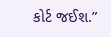કોર્ટ જઈશ.”